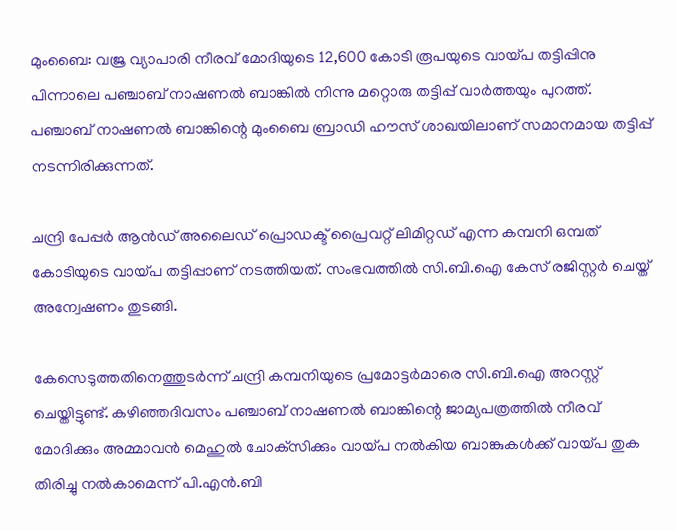മുംബൈ: വജ്ര വ്യാപാരി നീരവ് മോദിയുടെ 12,600 കോടി രൂപയുടെ വായ്പ തട്ടിപ്പിനു പിന്നാലെ പഞ്ചാബ് നാഷണല്‍ ബാങ്കില്‍ നിന്നു മറ്റൊരു തട്ടിപ്പ് വാര്‍ത്തയും പുറത്ത്. പഞ്ചാബ് നാഷണല്‍ ബാങ്കിന്റെ മുംബൈ ബ്രാഡി ഹൗസ് ശാഖയിലാണ് സമാനമായ തട്ടിപ്പ് നടന്നിരിക്കുന്നത്.

ചന്ദ്രി പേപ്പര്‍ ആന്‍ഡ് അലൈഡ് പ്രൊഡക്ട് പ്രൈവറ്റ് ലിമിറ്റഡ് എന്ന കമ്പനി ഒമ്പത് കോടിയുടെ വായ്പ തട്ടിപ്പാണ് നടത്തിയത്. സംഭവത്തില്‍ സി.ബി.ഐ കേസ് രജിസ്റ്റര്‍ ചെയ്ത് അന്വേഷണം തുടങ്ങി.

കേസെടുത്തതിനെത്തുടര്‍ന്ന് ചന്ദ്രി കമ്പനിയുടെ പ്രമോട്ടര്‍മാരെ സി.ബി.ഐ അറസ്റ്റ് ചെയ്തിട്ടുണ്ട്. കഴിഞ്ഞദിവസം പഞ്ചാബ് നാഷണല്‍ ബാങ്കിന്റെ ജാമ്യപത്രത്തില്‍ നീരവ് മോദിക്കും അമ്മാവന്‍ മെഹുല്‍ ചോക്‌സിക്കും വായ്പ നല്‍കിയ ബാങ്കുകള്‍ക്ക് വായ്പ തുക തിരിച്ചു നല്‍കാമെന്ന് പി.എന്‍.ബി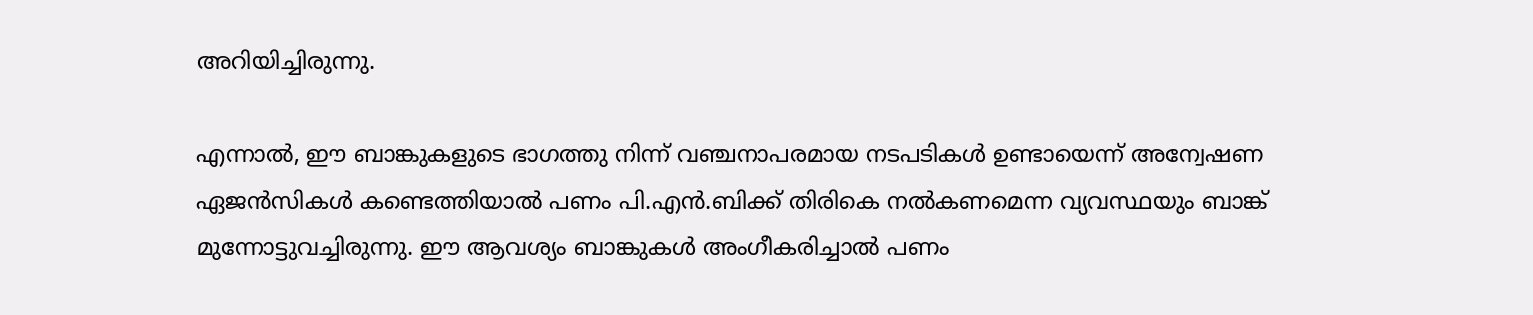അറിയിച്ചിരുന്നു.

എന്നാല്‍, ഈ ബാങ്കുകളുടെ ഭാഗത്തു നിന്ന് വഞ്ചനാപരമായ നടപടികള്‍ ഉണ്ടായെന്ന് അന്വേഷണ ഏജന്‍സികള്‍ കണ്ടെത്തിയാല്‍ പണം പി.എന്‍.ബിക്ക് തിരികെ നല്‍കണമെന്ന വ്യവസ്ഥയും ബാങ്ക് മുന്നോട്ടുവച്ചിരുന്നു. ഈ ആവശ്യം ബാങ്കുകള്‍ അംഗീകരിച്ചാല്‍ പണം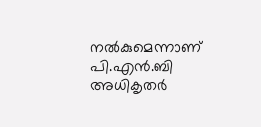നല്‍കുമെന്നാണ് പി.എന്‍.ബി അധികൃതര്‍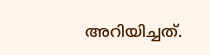അറിയിച്ചത്.